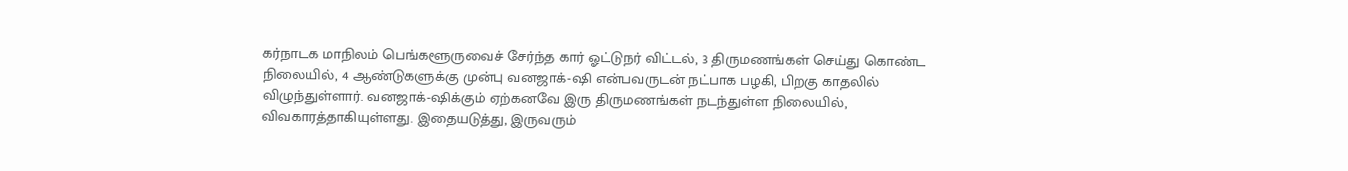கர்நாடக மாநிலம் பெங்களூருவைச் சேர்ந்த கார் ஓட்டுநர் விட்டல், 3 திருமணங்கள் செய்து கொண்ட நிலையில், 4 ஆண்டுகளுக்கு முன்பு வனஜாக்-ஷி என்பவருடன் நட்பாக பழகி, பிறகு காதலில் விழுந்துள்ளார். வனஜாக்-ஷிக்கும் ஏற்கனவே இரு திருமணங்கள் நடந்துள்ள நிலையில், விவகாரத்தாகியுள்ளது. இதையடுத்து, இருவரும்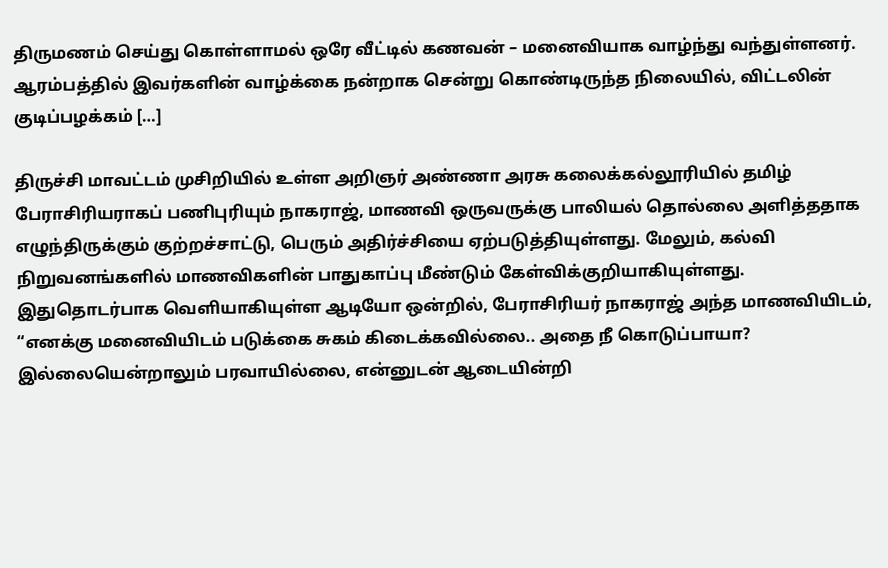திருமணம் செய்து கொள்ளாமல் ஒரே வீட்டில் கணவன் – மனைவியாக வாழ்ந்து வந்துள்ளனர். ஆரம்பத்தில் இவர்களின் வாழ்க்கை நன்றாக சென்று கொண்டிருந்த நிலையில், விட்டலின் குடிப்பழக்கம் […]

திருச்சி மாவட்டம் முசிறியில் உள்ள அறிஞர் அண்ணா அரசு கலைக்கல்லூரியில் தமிழ் பேராசிரியராகப் பணிபுரியும் நாகராஜ், மாணவி ஒருவருக்கு பாலியல் தொல்லை அளித்ததாக எழுந்திருக்கும் குற்றச்சாட்டு, பெரும் அதிர்ச்சியை ஏற்படுத்தியுள்ளது. மேலும், கல்வி நிறுவனங்களில் மாணவிகளின் பாதுகாப்பு மீண்டும் கேள்விக்குறியாகியுள்ளது. இதுதொடர்பாக வெளியாகியுள்ள ஆடியோ ஒன்றில், பேராசிரியர் நாகராஜ் அந்த மாணவியிடம், “எனக்கு மனைவியிடம் படுக்கை சுகம் கிடைக்கவில்லை.. அதை நீ கொடுப்பாயா? இல்லையென்றாலும் பரவாயில்லை, என்னுடன் ஆடையின்றி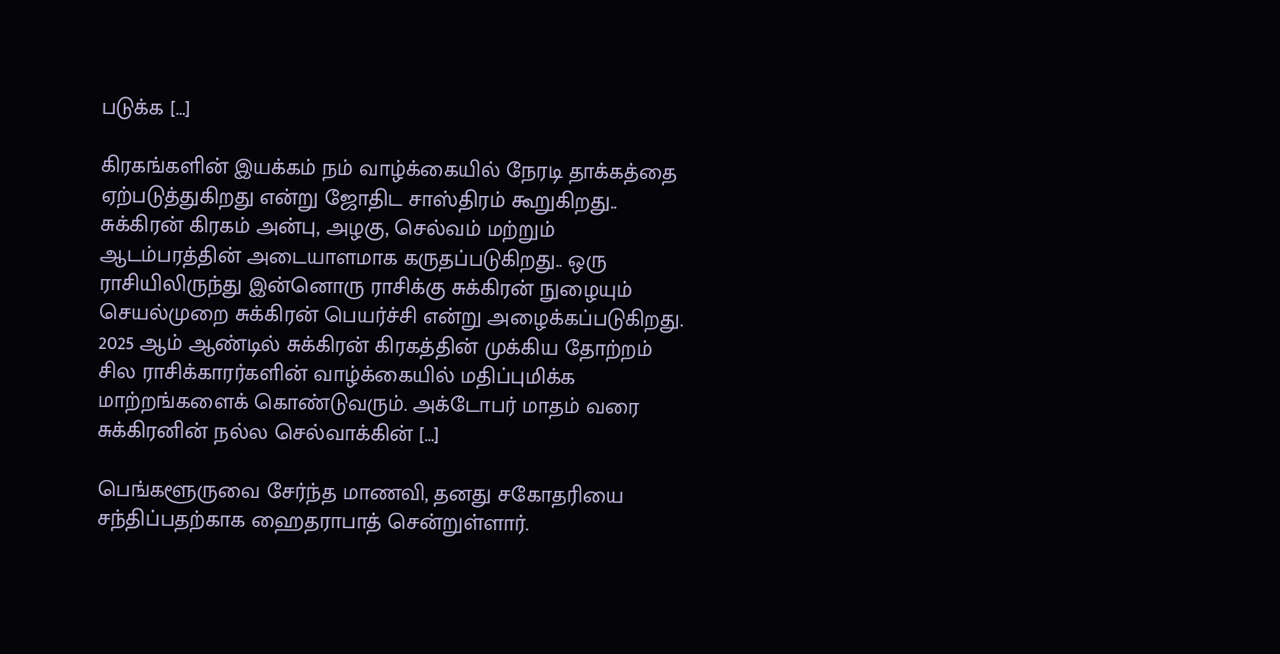படுக்க […]

கிரகங்களின் இயக்கம் நம் வாழ்க்கையில் நேரடி தாக்கத்தை ஏற்படுத்துகிறது என்று ஜோதிட சாஸ்திரம் கூறுகிறது.. சுக்கிரன் கிரகம் அன்பு, அழகு, செல்வம் மற்றும் ஆடம்பரத்தின் அடையாளமாக கருதப்படுகிறது.. ஒரு ராசியிலிருந்து இன்னொரு ராசிக்கு சுக்கிரன் நுழையும் செயல்முறை சுக்கிரன் பெயர்ச்சி என்று அழைக்கப்படுகிறது. 2025 ஆம் ஆண்டில் சுக்கிரன் கிரகத்தின் முக்கிய தோற்றம் சில ராசிக்காரர்களின் வாழ்க்கையில் மதிப்புமிக்க மாற்றங்களைக் கொண்டுவரும். அக்டோபர் மாதம் வரை சுக்கிரனின் நல்ல செல்வாக்கின் […]

பெங்களூருவை சேர்ந்த மாணவி, தனது சகோதரியை சந்திப்பதற்காக ஹைதராபாத் சென்றுள்ளார்.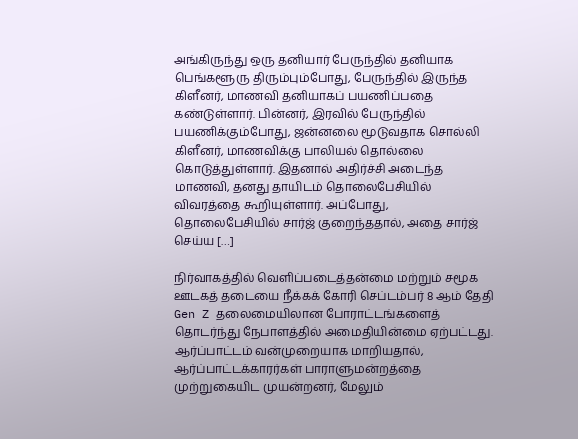அங்கிருந்து ஒரு தனியார் பேருந்தில் தனியாக பெங்களூரு திரும்பும்போது, பேருந்தில் இருந்த கிளீனர், மாணவி தனியாகப் பயணிப்பதை கண்டுள்ளார். பின்னர், இரவில் பேருந்தில் பயணிக்கும்போது, ஜன்னலை மூடுவதாக சொல்லி கிளீனர், மாணவிக்கு பாலியல் தொல்லை கொடுத்துள்ளார். இதனால் அதிர்ச்சி அடைந்த மாணவி, தனது தாயிடம் தொலைபேசியில் விவரத்தை கூறியுள்ளார். அப்போது, தொலைபேசியில் சார்ஜ் குறைந்ததால், அதை சார்ஜ் செய்ய […]

நிர்வாகத்தில் வெளிப்படைத்தன்மை மற்றும் சமூக ஊடகத் தடையை நீக்கக் கோரி செப்டம்பர் 8 ஆம் தேதி Gen Z தலைமையிலான போராட்டங்களைத் தொடர்ந்து நேபாளத்தில் அமைதியின்மை ஏற்பட்டது. ஆர்ப்பாட்டம் வன்முறையாக மாறியதால், ஆர்ப்பாட்டக்காரர்கள் பாராளுமன்றத்தை முற்றுகையிட முயன்றனர், மேலும்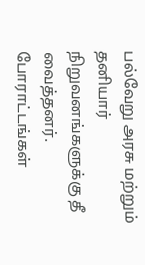பல்வேறு அரசு மற்றும் தனியார் நிறுவனங்களுக்கு தீ வைத்தனர். போராட்டங்கள்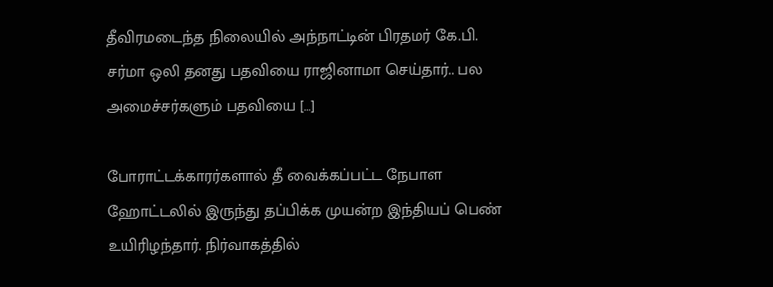தீவிரமடைந்த நிலையில் அந்நாட்டின் பிரதமர் கே.பி. சர்மா ஒலி தனது பதவியை ராஜினாமா செய்தார்.. பல அமைச்சர்களும் பதவியை […]

போராட்டக்காரர்களால் தீ வைக்கப்பட்ட நேபாள ஹோட்டலில் இருந்து தப்பிக்க முயன்ற இந்தியப் பெண் உயிரிழந்தார். நிர்வாகத்தில்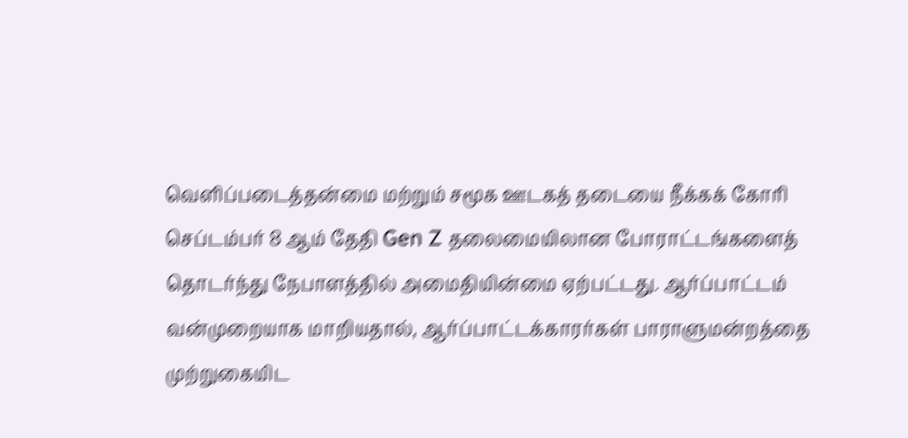வெளிப்படைத்தன்மை மற்றும் சமூக ஊடகத் தடையை நீக்கக் கோரி செப்டம்பர் 8 ஆம் தேதி Gen Z தலைமையிலான போராட்டங்களைத் தொடர்ந்து நேபாளத்தில் அமைதியின்மை ஏற்பட்டது. ஆர்ப்பாட்டம் வன்முறையாக மாறியதால், ஆர்ப்பாட்டக்காரர்கள் பாராளுமன்றத்தை முற்றுகையிட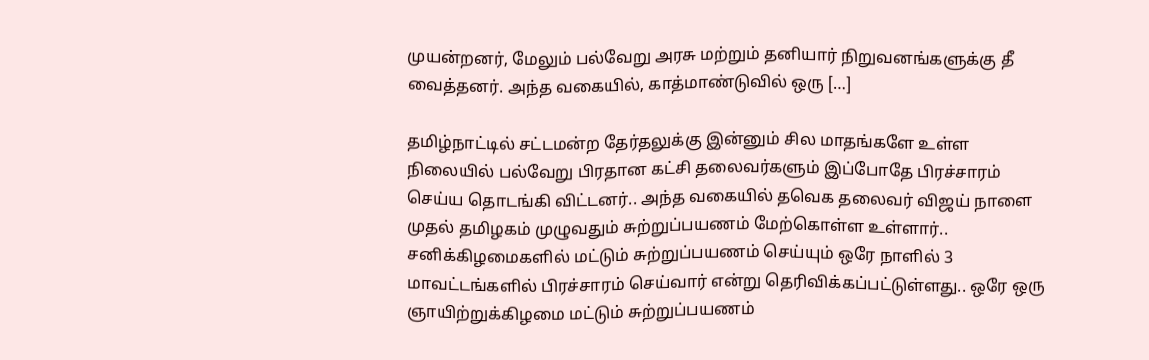முயன்றனர், மேலும் பல்வேறு அரசு மற்றும் தனியார் நிறுவனங்களுக்கு தீ வைத்தனர். அந்த வகையில், காத்மாண்டுவில் ஒரு […]

தமிழ்நாட்டில் சட்டமன்ற தேர்தலுக்கு இன்னும் சில மாதங்களே உள்ள நிலையில் பல்வேறு பிரதான கட்சி தலைவர்களும் இப்போதே பிரச்சாரம் செய்ய தொடங்கி விட்டனர்.. அந்த வகையில் தவெக தலைவர் விஜய் நாளை முதல் தமிழகம் முழுவதும் சுற்றுப்பயணம் மேற்கொள்ள உள்ளார்.. சனிக்கிழமைகளில் மட்டும் சுற்றுப்பயணம் செய்யும் ஒரே நாளில் 3 மாவட்டங்களில் பிரச்சாரம் செய்வார் என்று தெரிவிக்கப்பட்டுள்ளது.. ஒரே ஒரு ஞாயிற்றுக்கிழமை மட்டும் சுற்றுப்பயணம்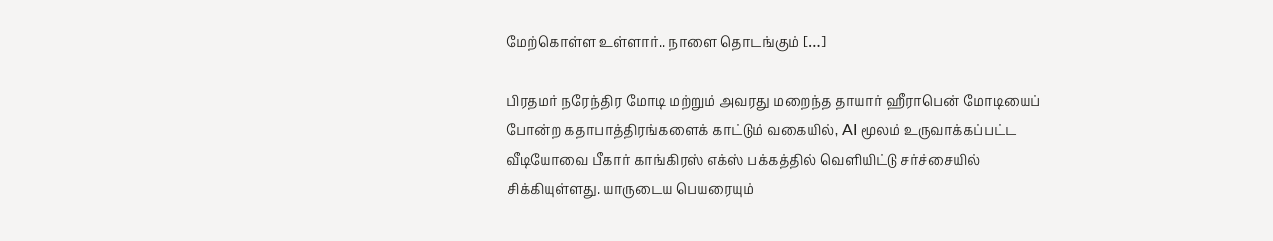மேற்கொள்ள உள்ளார்.. நாளை தொடங்கும் […]

பிரதமர் நரேந்திர மோடி மற்றும் அவரது மறைந்த தாயார் ஹீராபென் மோடியைப் போன்ற கதாபாத்திரங்களைக் காட்டும் வகையில், AI மூலம் உருவாக்கப்பட்ட வீடியோவை பீகார் காங்கிரஸ் எக்ஸ் பக்கத்தில் வெளியிட்டு சர்ச்சையில் சிக்கியுள்ளது. யாருடைய பெயரையும்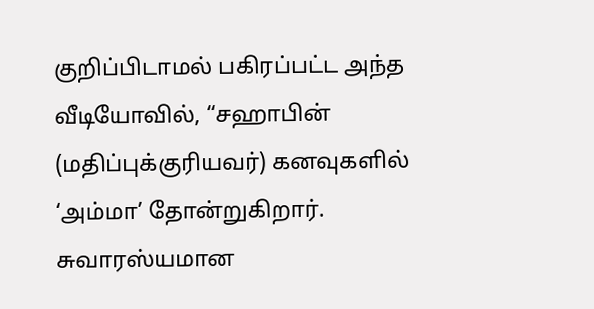குறிப்பிடாமல் பகிரப்பட்ட அந்த வீடியோவில், “சஹாபின் (மதிப்புக்குரியவர்) கனவுகளில் ‘அம்மா’ தோன்றுகிறார். சுவாரஸ்யமான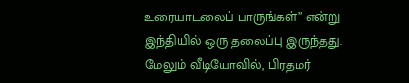உரையாடலைப் பாருங்கள்” என்று இந்தியில் ஒரு தலைப்பு இருந்தது. மேலும் வீடியோவில், பிரதமர்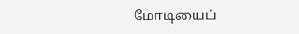மோடியைப்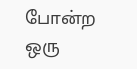போன்ற ஒரு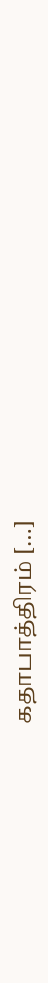கதாபாத்திரம் […]